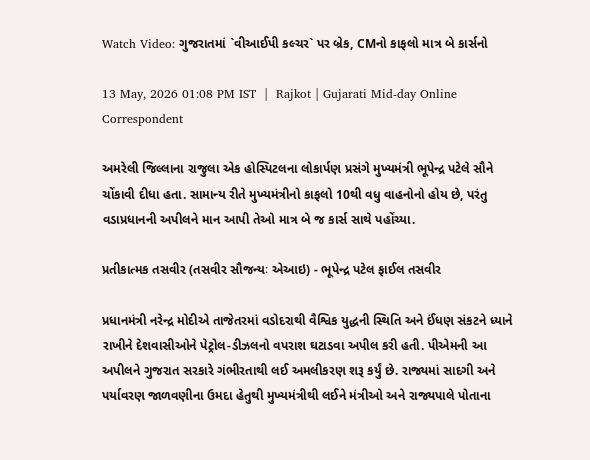Watch Video: ગુજરાતમાં `વીઆઈપી કલ્ચર` પર બ્રેક, CMનો કાફલો માત્ર બે કાર્સનો

13 May, 2026 01:08 PM IST  |  Rajkot | Gujarati Mid-day Online Correspondent

અમરેલી જિલ્લાના રાજુલા એક હોસ્પિટલના લોકાર્પણ પ્રસંગે મુખ્યમંત્રી ભૂપેન્દ્ર પટેલે સૌને ચોંકાવી દીધા હતા. સામાન્ય રીતે મુખ્યમંત્રીનો કાફલો 10થી વધુ વાહનોનો હોય છે, પરંતુ વડાપ્રધાનની અપીલને માન આપી તેઓ માત્ર બે જ કાર્સ સાથે પહોંચ્યા.

પ્રતીકાત્મક તસવીર (તસવીર સૌજન્યઃ એઆઇ) - ભૂપેન્દ્ર પટેલ ફાઈલ તસવીર

પ્રધાનમંત્રી નરેન્દ્ર મોદીએ તાજેતરમાં વડોદરાથી વૈશ્વિક યુદ્ધની સ્થિતિ અને ઈંધણ સંકટને ધ્યાને રાખીને દેશવાસીઓને પેટ્રોલ-ડીઝલનો વપરાશ ઘટાડવા અપીલ કરી હતી. પીએમની આ અપીલને ગુજરાત સરકારે ગંભીરતાથી લઈ અમલીકરણ શરૂ કર્યું છે. રાજ્યમાં સાદગી અને પર્યાવરણ જાળવણીના ઉમદા હેતુથી મુખ્યમંત્રીથી લઈને મંત્રીઓ અને રાજ્યપાલે પોતાના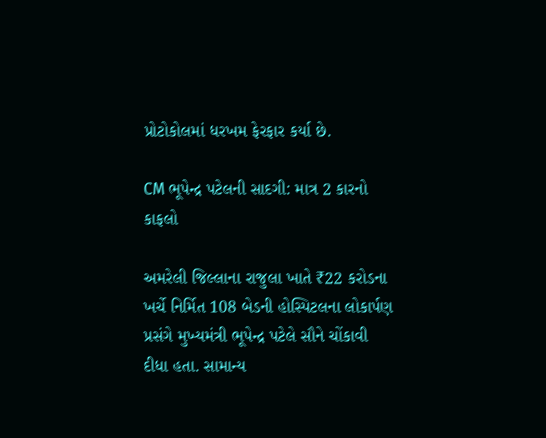પ્રોટોકોલમાં ધરખમ ફેરફાર કર્યા છે.

CM ભૂપેન્દ્ર પટેલની સાદગી: માત્ર 2 કારનો કાફલો

અમરેલી જિલ્લાના રાજુલા ખાતે ₹22 કરોડના ખર્ચે નિર્મિત 108 બેડની હોસ્પિટલના લોકાર્પણ પ્રસંગે મુખ્યમંત્રી ભૂપેન્દ્ર પટેલે સૌને ચોંકાવી દીધા હતા. સામાન્ય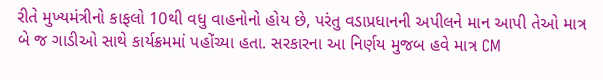રીતે મુખ્યમંત્રીનો કાફલો 10થી વધુ વાહનોનો હોય છે, પરંતુ વડાપ્રધાનની અપીલને માન આપી તેઓ માત્ર બે જ ગાડીઓ સાથે કાર્યક્રમમાં પહોંચ્યા હતા. સરકારના આ નિર્ણય મુજબ હવે માત્ર CM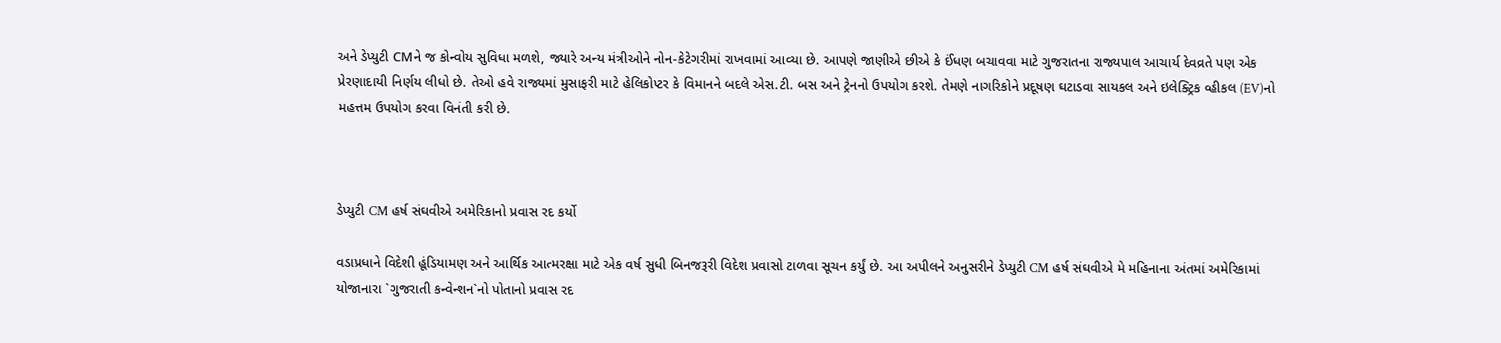અને ડેપ્યુટી CMને જ કોન્વોય સુવિધા મળશે, જ્યારે અન્ય મંત્રીઓને નોન-કેટેગરીમાં રાખવામાં આવ્યા છે. આપણે જાણીએ છીએ કે ઈંધણ બચાવવા માટે ગુજરાતના રાજ્યપાલ આચાર્ય દેવવ્રતે પણ એક પ્રેરણાદાયી નિર્ણય લીધો છે. તેઓ હવે રાજ્યમાં મુસાફરી માટે હેલિકોપ્ટર કે વિમાનને બદલે એસ.ટી. બસ અને ટ્રેનનો ઉપયોગ કરશે. તેમણે નાગરિકોને પ્રદૂષણ ઘટાડવા સાયકલ અને ઇલેક્ટ્રિક વ્હીકલ (EV)નો મહત્તમ ઉપયોગ કરવા વિનંતી કરી છે.



ડેપ્યુટી CM હર્ષ સંઘવીએ અમેરિકાનો પ્રવાસ રદ કર્યો

વડાપ્રધાને વિદેશી હૂંડિયામણ અને આર્થિક આત્મરક્ષા માટે એક વર્ષ સુધી બિનજરૂરી વિદેશ પ્રવાસો ટાળવા સૂચન કર્યું છે. આ અપીલને અનુસરીને ડેપ્યુટી CM હર્ષ સંઘવીએ મે મહિનાના અંતમાં અમેરિકામાં યોજાનારા `ગુજરાતી કન્વેન્શન`નો પોતાનો પ્રવાસ રદ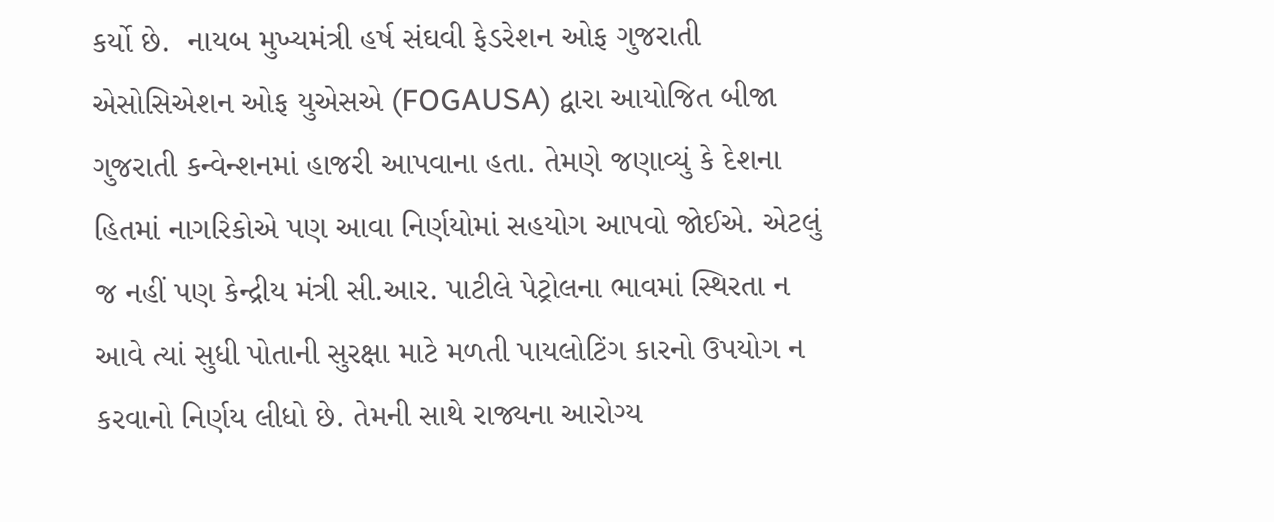કર્યો છે.  નાયબ મુખ્યમંત્રી હર્ષ સંઘવી ફેડરેશન ઓફ ગુજરાતી એસોસિએશન ઓફ યુએસએ (FOGAUSA) દ્વારા આયોજિત બીજા ગુજરાતી કન્વેન્શનમાં હાજરી આપવાના હતા. તેમણે જણાવ્યું કે દેશના હિતમાં નાગરિકોએ પણ આવા નિર્ણયોમાં સહયોગ આપવો જોઈએ. એટલું જ નહીં પણ કેન્દ્રીય મંત્રી સી.આર. પાટીલે પેટ્રોલના ભાવમાં સ્થિરતા ન આવે ત્યાં સુધી પોતાની સુરક્ષા માટે મળતી પાયલોટિંગ કારનો ઉપયોગ ન કરવાનો નિર્ણય લીધો છે. તેમની સાથે રાજ્યના આરોગ્ય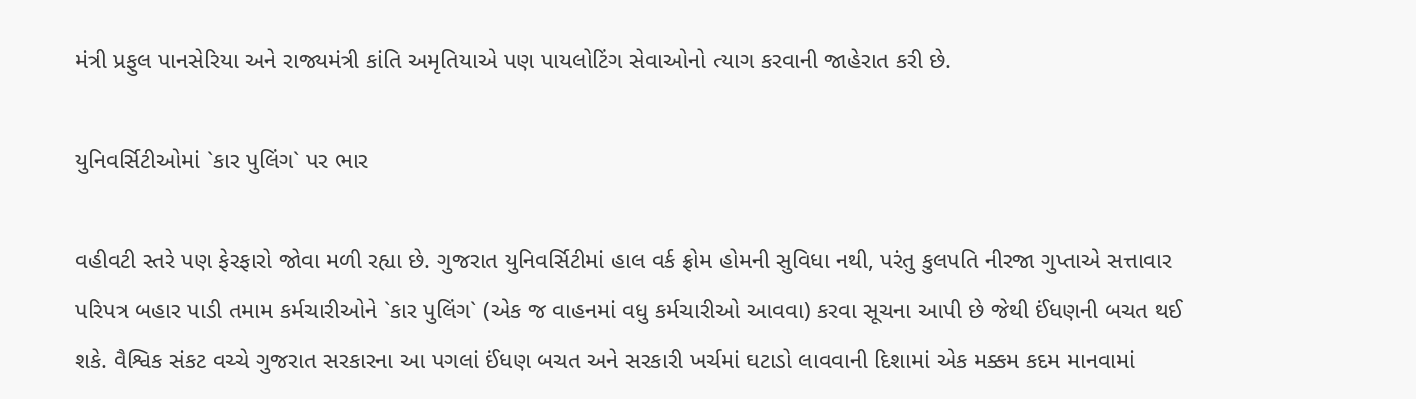મંત્રી પ્રફુલ પાનસેરિયા અને રાજ્યમંત્રી કાંતિ અમૃતિયાએ પણ પાયલોટિંગ સેવાઓનો ત્યાગ કરવાની જાહેરાત કરી છે.

યુનિવર્સિટીઓમાં `કાર પુલિંગ` પર ભાર

વહીવટી સ્તરે પણ ફેરફારો જોવા મળી રહ્યા છે. ગુજરાત યુનિવર્સિટીમાં હાલ વર્ક ફ્રોમ હોમની સુવિધા નથી, પરંતુ કુલપતિ નીરજા ગુપ્તાએ સત્તાવાર પરિપત્ર બહાર પાડી તમામ કર્મચારીઓને `કાર પુલિંગ` (એક જ વાહનમાં વધુ કર્મચારીઓ આવવા) કરવા સૂચના આપી છે જેથી ઈંધણની બચત થઈ શકે. વૈશ્વિક સંકટ વચ્ચે ગુજરાત સરકારના આ પગલાં ઈંધણ બચત અને સરકારી ખર્ચમાં ઘટાડો લાવવાની દિશામાં એક મક્કમ કદમ માનવામાં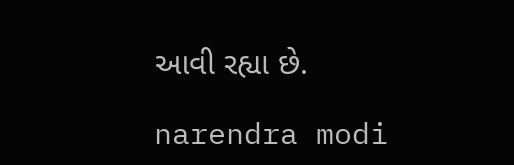આવી રહ્યા છે.

narendra modi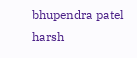bhupendra patel harsh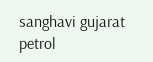sanghavi gujarat petrol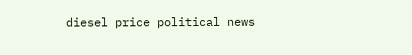diesel price political news